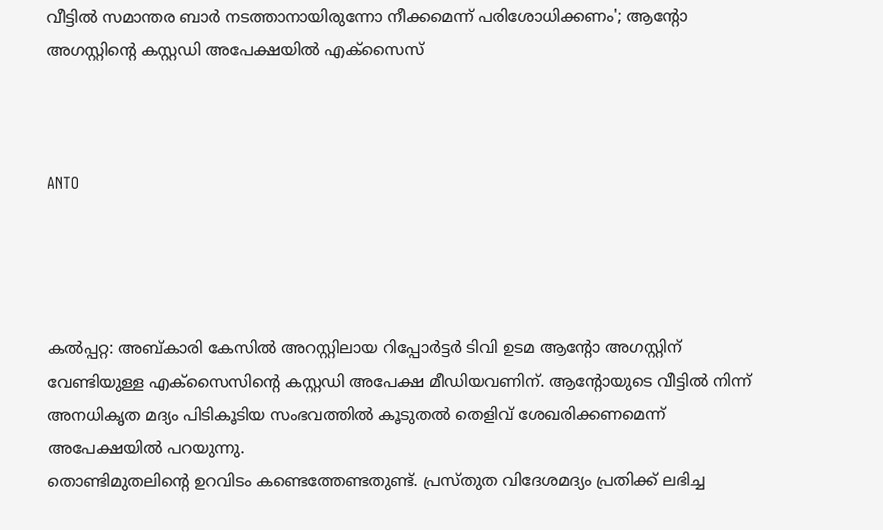വീട്ടില്‍ സമാന്തര ബാര്‍ നടത്താനായിരുന്നോ നീക്കമെന്ന് പരിശോധിക്കണം'; ആന്റോ അഗസ്റ്റിന്റെ കസ്റ്റഡി അപേക്ഷയില്‍ എക്‌സൈസ്



ANTO




കല്‍പ്പറ്റ: അബ്കാരി കേസില്‍ അറസ്റ്റിലായ റിപ്പോര്‍ട്ടര്‍ ടിവി ഉടമ ആന്റോ അഗസ്റ്റിന് വേണ്ടിയുള്ള എക്‌സൈസിന്റെ കസ്റ്റഡി അപേക്ഷ മീഡിയവണിന്. ആന്റോയുടെ വീട്ടില്‍ നിന്ന് അനധികൃത മദ്യം പിടികൂടിയ സംഭവത്തില്‍ കൂടുതല്‍ തെളിവ് ശേഖരിക്കണമെന്ന് അപേക്ഷയില്‍ പറയുന്നു.
തൊണ്ടിമുതലിന്റെ ഉറവിടം കണ്ടെത്തേണ്ടതുണ്ട്. പ്രസ്തുത വിദേശമദ്യം പ്രതിക്ക് ലഭിച്ച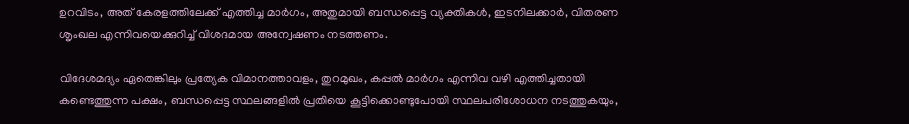ഉറവിടം, അത് കേരളത്തിലേക്ക് എത്തിച്ച മാര്‍ഗം, അതുമായി ബന്ധപ്പെട്ട വ്യക്തികള്‍, ഇടനിലക്കാര്‍, വിതരണ ശൃംഖല എന്നിവയെക്കുറിച്ച് വിശദമായ അന്വേഷണം നടത്തണം.

വിദേശമദ്യം ഏതെങ്കിലും പ്രത്യേക വിമാനത്താവളം, തുറമുഖം, കപ്പല്‍ മാര്‍ഗം എന്നിവ വഴി എത്തിച്ചതായി കണ്ടെത്തുന്ന പക്ഷം, ബന്ധപ്പെട്ട സ്ഥലങ്ങളില്‍ പ്രതിയെ കൂട്ടിക്കൊണ്ടുപോയി സ്ഥലപരിശോധന നടത്തുകയും,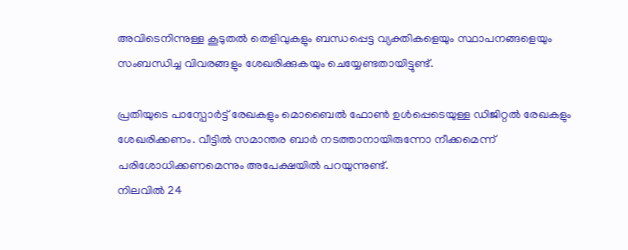അവിടെനിന്നുള്ള കൂടുതല്‍ തെളിവുകളും ബന്ധപ്പെട്ട വ്യക്തികളെയും സ്ഥാപനങ്ങളെയും സംബന്ധിച്ച വിവരങ്ങളും ശേഖരിക്കുകയും ചെയ്യേണ്ടതായിട്ടുണ്ട്.

പ്രതിയുടെ പാസ്പോര്‍ട്ട് രേഖകളും മൊബൈല്‍ ഫോണ്‍ ഉള്‍പ്പെടെയുള്ള ഡിജിറ്റല്‍ രേഖകളും ശേഖരിക്കണം. വീട്ടില്‍ സമാന്തര ബാര്‍ നടത്താനായിരുന്നോ നീക്കമെന്ന് പരിശോധിക്കണമെന്നും അപേക്ഷയില്‍ പറയുന്നുണ്ട്.
നിലവില്‍ 24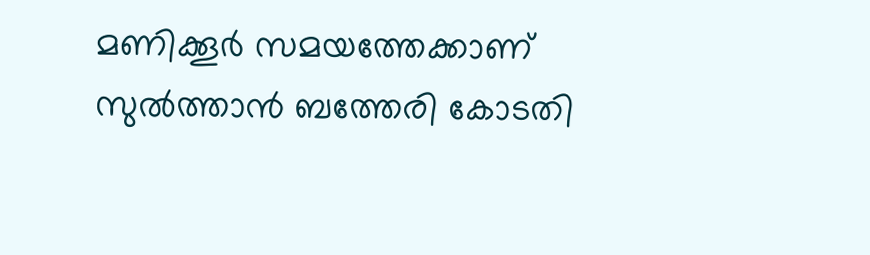മണിക്കൂര്‍ സമയത്തേക്കാണ് സുല്‍ത്താന്‍ ബത്തേരി കോടതി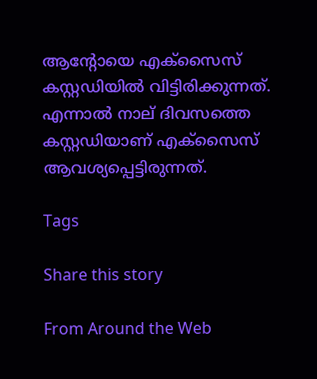ആന്റോയെ എക്സൈസ് കസ്റ്റഡിയില്‍ വിട്ടിരിക്കുന്നത്. എന്നാല്‍ നാല് ദിവസത്തെ കസ്റ്റഡിയാണ് എക്സൈസ് ആവശ്യപ്പെട്ടിരുന്നത്.

Tags

Share this story

From Around the Web